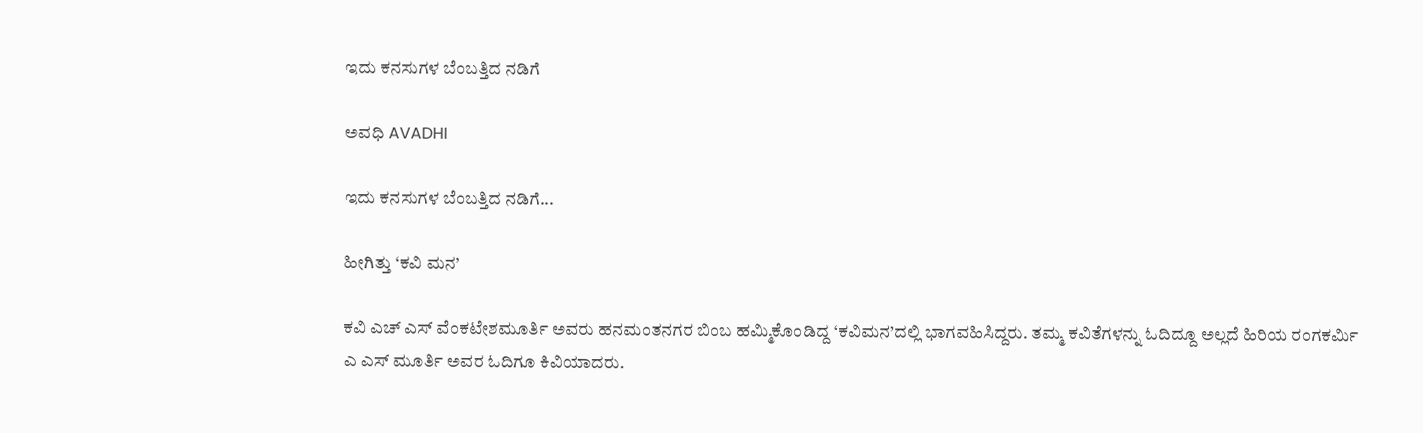ಇದು ಕನಸುಗಳ ಬೆಂಬತ್ತಿದ ನಡಿಗೆ‍

ಅವಧಿ AVADHI

ಇದು ಕನಸುಗಳ ಬೆಂಬತ್ತಿದ ನಡಿಗೆ...

ಹೀಗಿತ್ತು ‘ಕವಿ ಮನ’

ಕವಿ ಎಚ್ ಎಸ್ ವೆಂಕಟೇಶಮೂರ್ತಿ ಅವರು ಹನಮಂತನಗರ ಬಿಂಬ ಹಮ್ಮಿಕೊಂಡಿದ್ದ ‘ಕವಿಮನ’ದಲ್ಲಿ ಭಾಗವಹಿಸಿದ್ದರು. ತಮ್ಮ ಕವಿತೆಗಳನ್ನು ಓದಿದ್ದೂ ಅಲ್ಲದೆ ಹಿರಿಯ ರಂಗಕರ್ಮಿ ಎ ಎಸ್ ಮೂರ್ತಿ ಅವರ ಓದಿಗೂ ಕಿವಿಯಾದರು.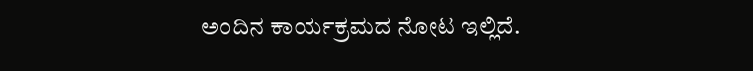ಅಂದಿನ ಕಾರ್ಯಕ್ರಮದ ನೋಟ ಇಲ್ಲಿದೆ.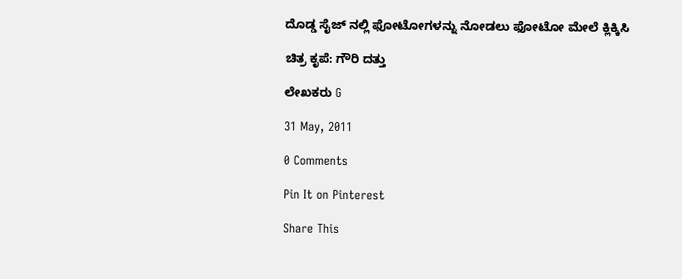ದೊಡ್ಡ ಸೈಜ್ ನಲ್ಲಿ ಫೋಟೋಗಳನ್ನು ನೋಡಲು ಫೋಟೋ ಮೇಲೆ ಕ್ಲಿಕ್ಕಿಸಿ

ಚಿತ್ರ ಕೃಪೆ: ಗೌರಿ ದತ್ತು

ಲೇಖಕರು G

31 May, 2011

0 Comments

Pin It on Pinterest

Share This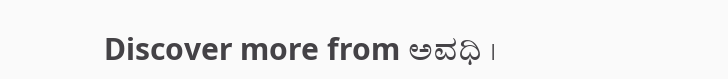Discover more from ಅವಧಿ ।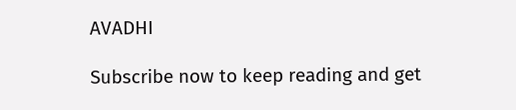AVADHI

Subscribe now to keep reading and get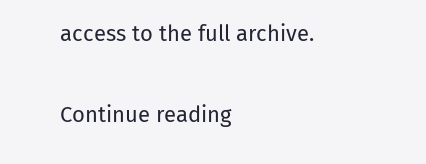access to the full archive.

Continue reading